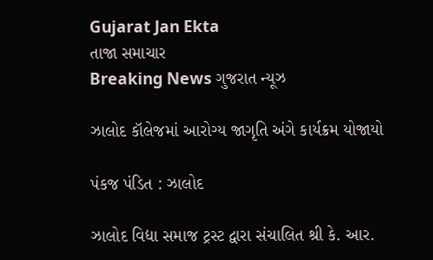Gujarat Jan Ekta
તાજા સમાચાર
Breaking News ગુજરાત ન્યૂઝ

ઝાલોદ કૉલેજમાં આરોગ્ય જાગૃતિ અંગે કાર્યક્રમ યોજાયો

પંકજ પંડિત : ઝાલોદ

ઝાલોદ વિદ્યા સમાજ ટ્રસ્ટ દ્વારા સંચાલિત શ્રી કે. આર.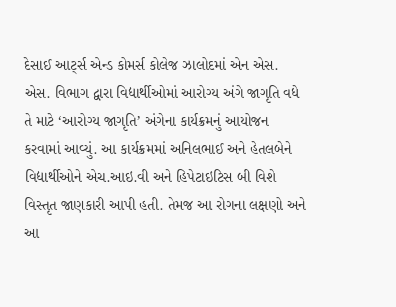દેસાઈ આર્ટ્સ એન્ડ કોમર્સ કોલેજ ઝાલોદમાં એન એસ. એસ. વિભાગ દ્વારા વિદ્યાર્થીઓમાં આરોગ્ય અંગે જાગૃતિ વધે તે માટે ‘આરોગ્ય જાગૃતિ’ અંગેના કાર્યક્રમનું આયોજન કરવામાં આવ્યું. આ કાર્યક્રમમાં અનિલભાઈ અને હેતલબેને વિદ્યાર્થીઓને એચ.આઇ.વી અને હિપેટાઇટિસ બી વિશે વિસ્તૃત જાણકારી આપી હતી. તેમજ આ રોગના લક્ષણો અને આ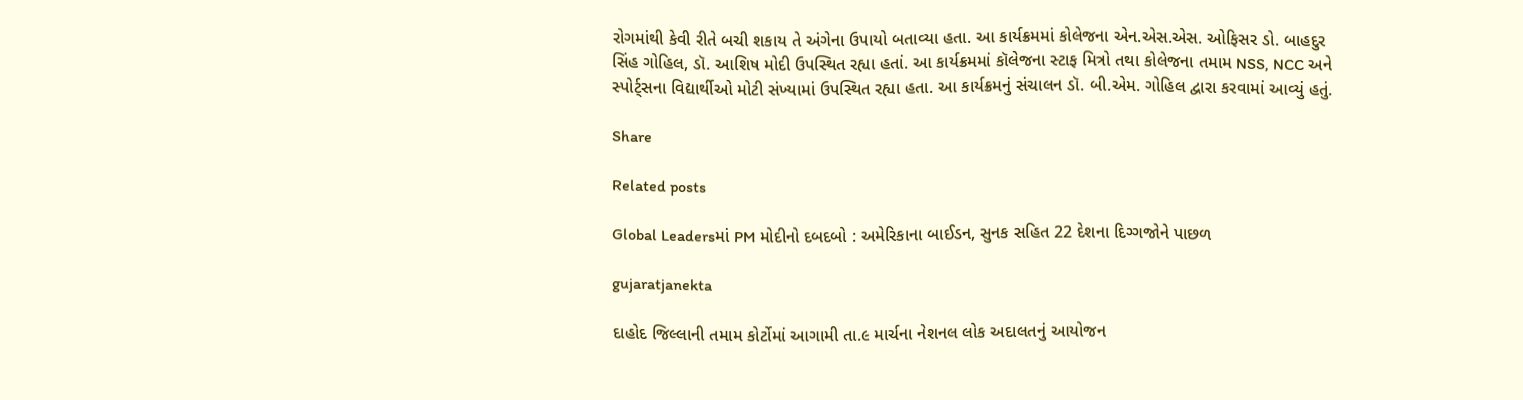રોગમાંથી કેવી રીતે બચી શકાય તે અંગેના ઉપાયો બતાવ્યા હતા. આ કાર્યક્રમમાં કોલેજના એન.એસ.એસ. ઓફિસર ડો. બાહદુર સિંહ ગોહિલ, ડૉ. આશિષ મોદી ઉપસ્થિત રહ્યા હતાં. આ કાર્યક્રમમાં કૉલેજના સ્ટાફ મિત્રો તથા કોલેજના તમામ NSS, NCC અને સ્પોર્ટ્સના વિદ્યાર્થીઓ મોટી સંખ્યામાં ઉપસ્થિત રહ્યા હતા. આ કાર્યક્રમનું સંચાલન ડૉ. બી.એમ. ગોહિલ દ્વારા કરવામાં આવ્યું હતું.

Share

Related posts

Global Leadersમાં PM મોદીનો દબદબો : અમેરિકાના બાઈડન, સુનક સહિત 22 દેશના દિગ્ગજોને પાછળ

gujaratjanekta

દાહોદ જિલ્લાની તમામ કોર્ટોમાં આગામી તા.૯ માર્ચના નેશનલ લોક અદાલતનું આયોજન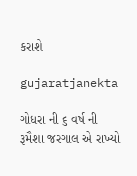કરાશે

gujaratjanekta

ગોધરા ની ૬ વર્ષ ની રૂમૈશા જરગાલ એ રાખ્યો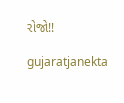રોજો!!

gujaratjanekta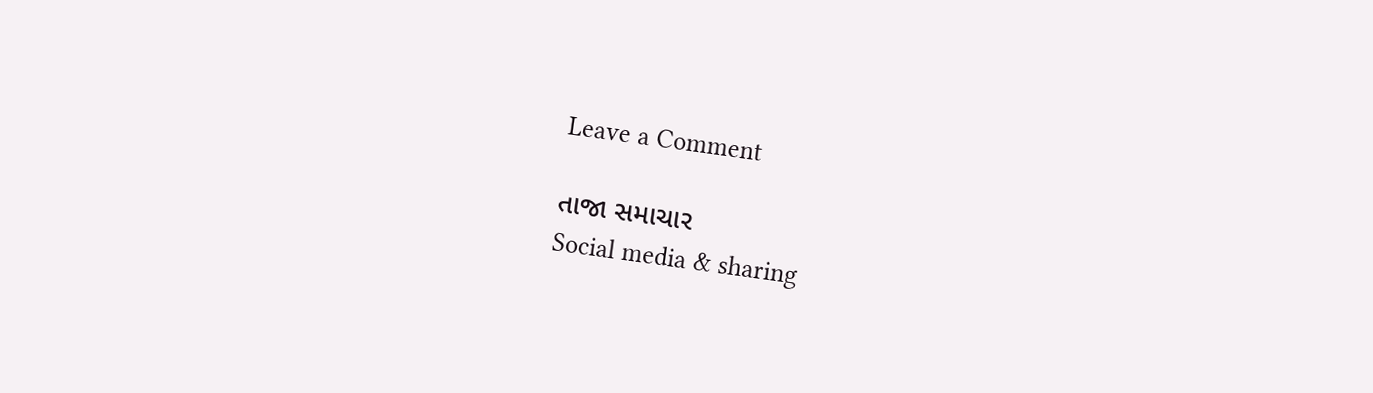Leave a Comment

તાજા સમાચાર
Social media & sharing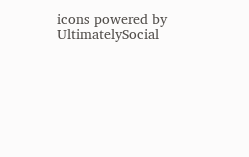icons powered by UltimatelySocial